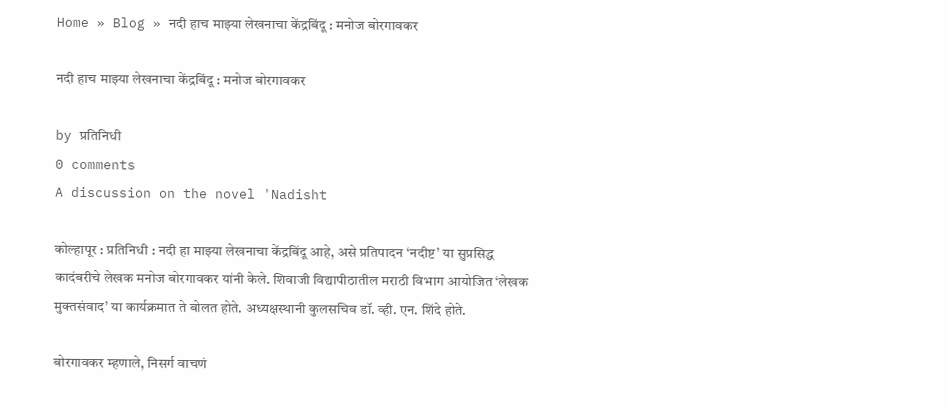Home » Blog » नदी हाच माझ्या लेखनाचा केंद्रबिंदू : मनोज बोरगावकर

नदी हाच माझ्या लेखनाचा केंद्रबिंदू : मनोज बोरगावकर

by प्रतिनिधी
0 comments
A discussion on the novel 'Nadisht

कोल्हापूर : प्रतिनिधी : नदी हा माझ्या लेखनाचा केंद्रबिंदू आहे, असे प्रतिपादन ‘नदीष्ट’ या सुप्रसिद्ध कादंबरीचे लेखक मनोज बोरगावकर यांनी केले. शिवाजी विद्यापीठातील मराठी विभाग आयोजित ‘लेखक मुक्तसंवाद’ या कार्यक्रमात ते बोलत होते. अध्यक्षस्थानी कुलसचिव डॉ. व्ही. एन. शिंदे होते.

बोरगावकर म्हणाले, निसर्ग वाचणं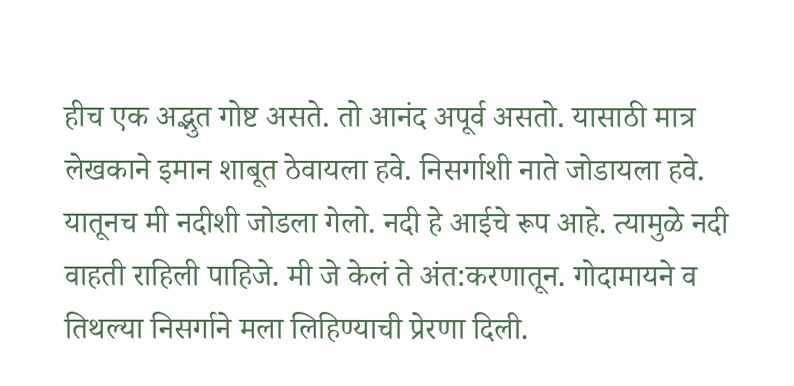हीच एक अद्भुत गोष्ट असते. तो आनंद अपूर्व असतो. यासाठी मात्र लेखकाने इमान शाबूत ठेवायला हवे. निसर्गाशी नाते जोडायला हवे. यातूनच मी नदीशी जोडला गेलो. नदी हे आईचे रूप आहे. त्यामुळे नदी वाहती राहिली पाहिजे. मी जे केलं ते अंत:करणातून. गोदामायने व तिथल्या निसर्गाने मला लिहिण्याची प्रेरणा दिली.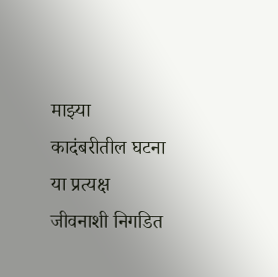माझ्या कादंबरीतील घटना या प्रत्यक्ष जीवनाशी निगडित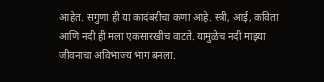आहेत. सगुणा ही या कादंबरीचा कणा आहे. स्त्री, आई, कविता आणि नदी ही मला एकसारखीच वाटते. यामुळेच नदी माझ्या जीवनाचा अविभाज्य भाग बनला.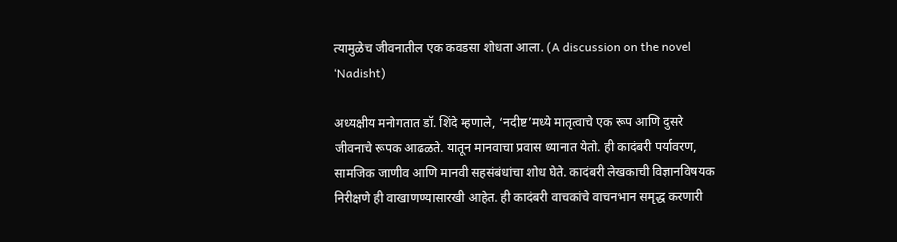त्यामुळेच जीवनातील एक कवडसा शोधता आला. (A discussion on the novel ‘Nadisht)

अध्यक्षीय मनोगतात डॉ. शिंदे म्हणाले, ‘नदीष्ट’मध्ये मातृत्वाचे एक रूप आणि दुसरे जीवनाचे रूपक आढळते. यातून मानवाचा प्रवास ध्यानात येतो. ही कादंबरी पर्यावरण, सामजिक जाणीव आणि मानवी सहसंबंधांचा शोध घेते. कादंबरी लेखकाची विज्ञानविषयक निरीक्षणे ही वाखाणण्यासारखी आहेत. ही कादंबरी वाचकांचे वाचनभान समृद्ध करणारी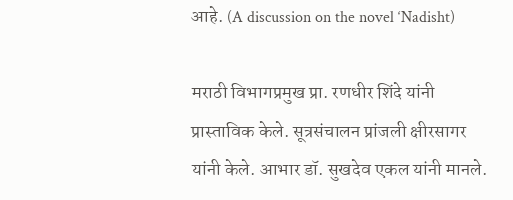आहे. (A discussion on the novel ‘Nadisht)

मराठी विभागप्रमुख प्रा. रणधीर शिंदे यांनी प्रास्ताविक केले. सूत्रसंचालन प्रांजली क्षीरसागर यांनी केले. आभार डॉ. सुखदेव एकल यांनी मानले.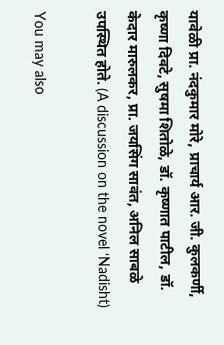यावेळी प्रा. नंदकुमार मोरे, प्राचार्य आर. जी. कुलकर्णी, कृष्णा दिवटे, सुषमा शितोळे, डॉ. कृष्णात पाटील, डॉ. केदार मारुलकर, प्रा. जयसिंग सावंत, अनिल साबळे उपस्थित होते. (A discussion on the novel ‘Nadisht)

You may also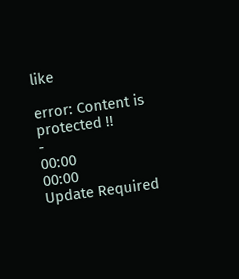like

error: Content is protected !!
-
00:00
00:00
Update Required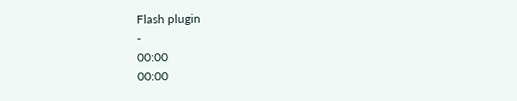Flash plugin
-
00:00
00:00